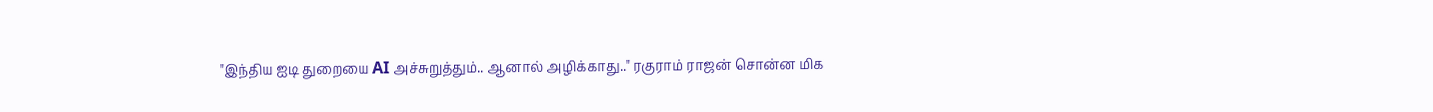"இந்திய ஐடி துறையை AI அச்சுறுத்தும்.. ஆனால் அழிக்காது.." ரகுராம் ராஜன் சொன்ன மிக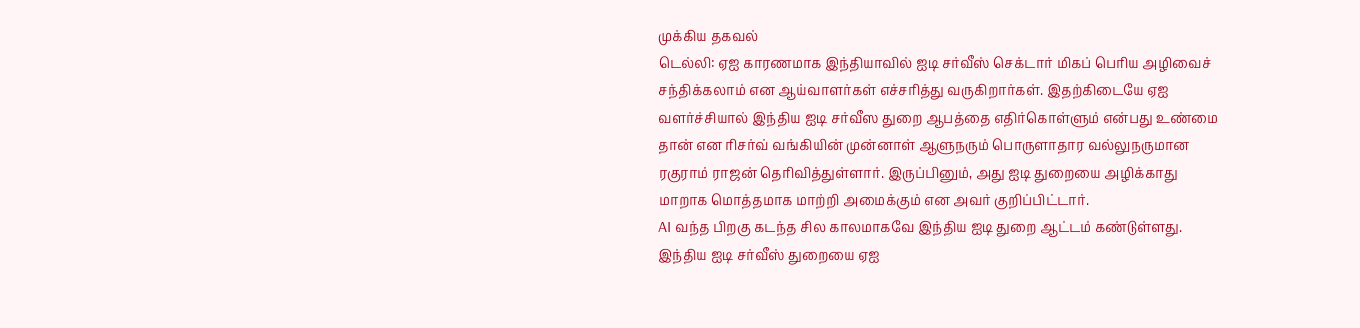முக்கிய தகவல்
டெல்லி: ஏஐ காரணமாக இந்தியாவில் ஐடி சர்வீஸ் செக்டார் மிகப் பெரிய அழிவைச் சந்திக்கலாம் என ஆய்வாளர்கள் எச்சரித்து வருகிறார்கள். இதற்கிடையே ஏஐ வளர்ச்சியால் இந்திய ஐடி சர்வீஸ துறை ஆபத்தை எதிர்கொள்ளும் என்பது உண்மை தான் என ரிசர்வ் வங்கியின் முன்னாள் ஆளுநரும் பொருளாதார வல்லுநருமான ரகுராம் ராஜன் தெரிவித்துள்ளார். இருப்பினும், அது ஐடி துறையை அழிக்காது மாறாக மொத்தமாக மாற்றி அமைக்கும் என அவர் குறிப்பிட்டார்.
AI வந்த பிறகு கடந்த சில காலமாகவே இந்திய ஐடி துறை ஆட்டம் கண்டுள்ளது. இந்திய ஐடி சர்வீஸ் துறையை ஏஐ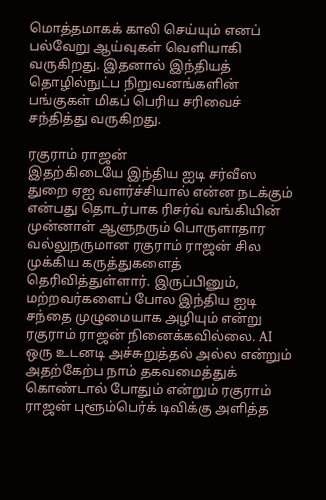மொத்தமாகக் காலி செய்யும் எனப் பல்வேறு ஆய்வுகள் வெளியாகி வருகிறது. இதனால் இந்தியத் தொழில்நுட்ப நிறுவனங்களின் பங்குகள் மிகப் பெரிய சரிவைச் சந்தித்து வருகிறது.

ரகுராம் ராஜன்
இதற்கிடையே இந்திய ஐடி சர்வீஸ துறை ஏஐ வளர்ச்சியால் என்ன நடக்கும் என்பது தொடர்பாக ரிசர்வ் வங்கியின் முன்னாள் ஆளுநரும் பொருளாதார வல்லுநருமான ரகுராம் ராஜன் சில முக்கிய கருத்துகளைத் தெரிவித்துள்ளார். இருப்பினும், மற்றவர்களைப் போல இந்திய ஐடி சந்தை முழுமையாக அழியும் என்று ரகுராம் ராஜன் நினைக்கவில்லை. AI ஒரு உடனடி அச்சுறுத்தல் அல்ல என்றும் அதற்கேற்ப நாம் தகவமைத்துக் கொண்டால் போதும் என்றும் ரகுராம் ராஜன் புளூம்பெர்க் டிவிக்கு அளித்த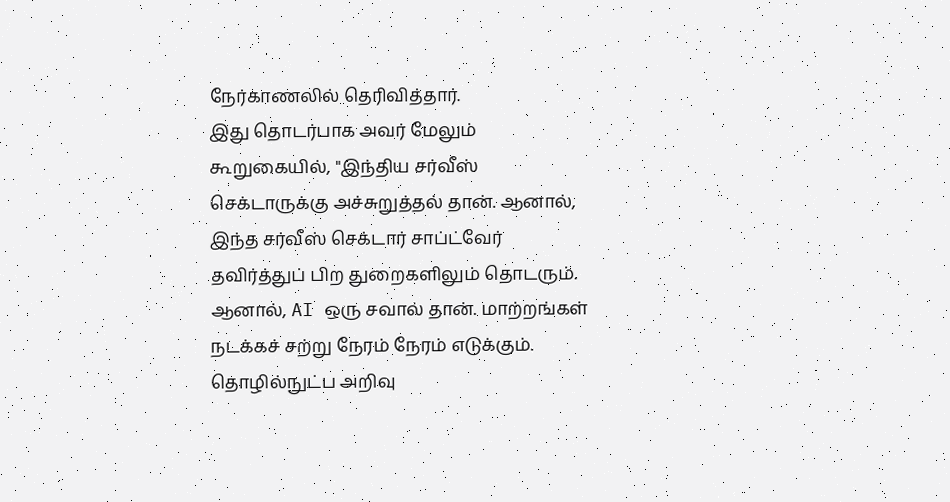நேர்காணலில் தெரிவித்தார்.
இது தொடர்பாக அவர் மேலும் கூறுகையில், "இந்திய சர்வீஸ் செக்டாருக்கு அச்சுறுத்தல் தான். ஆனால், இந்த சர்வீஸ் செக்டார் சாப்ட்வேர் தவிர்த்துப் பிற துறைகளிலும் தொடரும். ஆனால், AI ஒரு சவால் தான். மாற்றங்கள் நடக்கச் சற்று நேரம் நேரம் எடுக்கும். தொழில்நுட்ப அறிவு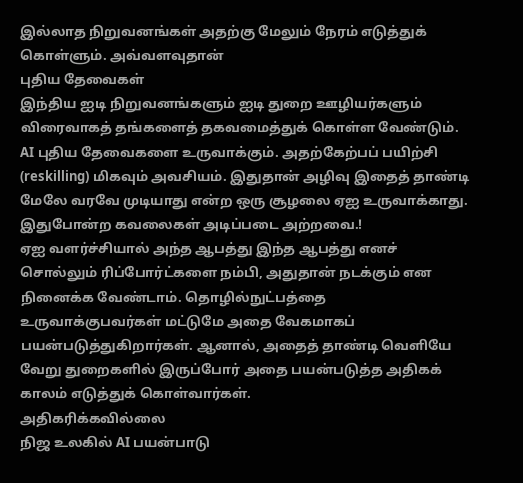இல்லாத நிறுவனங்கள் அதற்கு மேலும் நேரம் எடுத்துக் கொள்ளும். அவ்வளவுதான்
புதிய தேவைகள்
இந்திய ஐடி நிறுவனங்களும் ஐடி துறை ஊழியர்களும் விரைவாகத் தங்களைத் தகவமைத்துக் கொள்ள வேண்டும். AI புதிய தேவைகளை உருவாக்கும். அதற்கேற்பப் பயிற்சி (reskilling) மிகவும் அவசியம். இதுதான் அழிவு இதைத் தாண்டி மேலே வரவே முடியாது என்ற ஒரு சூழலை ஏஐ உருவாக்காது. இதுபோன்ற கவலைகள் அடிப்படை அற்றவை.!
ஏஐ வளர்ச்சியால் அந்த ஆபத்து இந்த ஆபத்து எனச் சொல்லும் ரிப்போர்ட்களை நம்பி, அதுதான் நடக்கும் என நினைக்க வேண்டாம். தொழில்நுட்பத்தை உருவாக்குபவர்கள் மட்டுமே அதை வேகமாகப் பயன்படுத்துகிறார்கள். ஆனால், அதைத் தாண்டி வெளியே வேறு துறைகளில் இருப்போர் அதை பயன்படுத்த அதிகக் காலம் எடுத்துக் கொள்வார்கள்.
அதிகரிக்கவில்லை
நிஜ உலகில் AI பயன்பாடு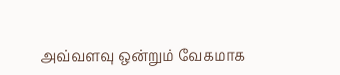அவ்வளவு ஒன்றும் வேகமாக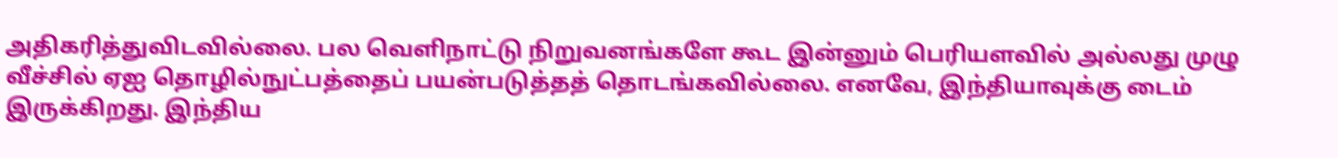அதிகரித்துவிடவில்லை. பல வெளிநாட்டு நிறுவனங்களே கூட இன்னும் பெரியளவில் அல்லது முழு வீச்சில் ஏஐ தொழில்நுட்பத்தைப் பயன்படுத்தத் தொடங்கவில்லை. எனவே, இந்தியாவுக்கு டைம் இருக்கிறது. இந்திய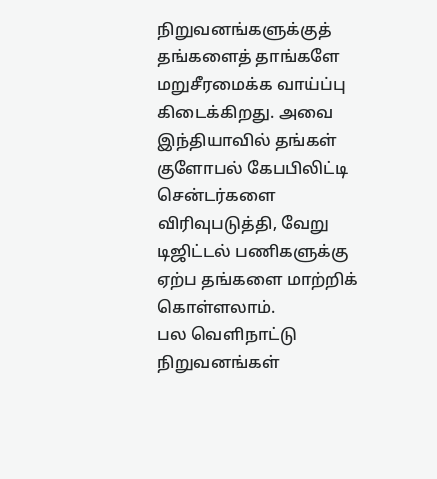நிறுவனங்களுக்குத் தங்களைத் தாங்களே மறுசீரமைக்க வாய்ப்பு கிடைக்கிறது. அவை இந்தியாவில் தங்கள் குளோபல் கேபபிலிட்டி சென்டர்களை விரிவுபடுத்தி, வேறு டிஜிட்டல் பணிகளுக்கு ஏற்ப தங்களை மாற்றிக் கொள்ளலாம்.
பல வெளிநாட்டு நிறுவனங்கள்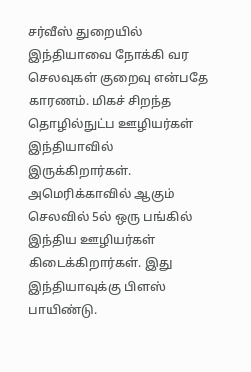சர்வீஸ் துறையில் இந்தியாவை நோக்கி வர செலவுகள் குறைவு என்பதே காரணம். மிகச் சிறந்த தொழில்நுட்ப ஊழியர்கள் இந்தியாவில் இருக்கிறார்கள். அமெரிக்காவில் ஆகும் செலவில் 5ல் ஒரு பங்கில் இந்திய ஊழியர்கள் கிடைக்கிறார்கள். இது இந்தியாவுக்கு பிளஸ் பாயிண்டு.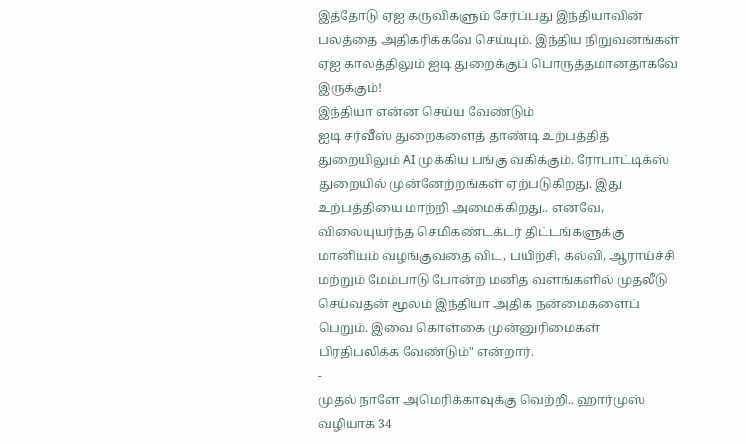இத்தோடு ஏஐ கருவிகளும் சேர்ப்பது இந்தியாவின் பலத்தை அதிகரிக்கவே செய்யும். இந்திய நிறுவனங்கள் ஏஐ காலத்திலும் ஐடி துறைக்குப் பொருத்தமானதாகவே இருக்கும்!
இந்தியா என்ன செய்ய வேண்டும்
ஐடி சர்வீஸ் துறைகளைத் தாண்டி உற்பத்தித் துறையிலும் AI முக்கிய பங்கு வகிக்கும். ரோபாட்டிக்ஸ் துறையில் முன்னேற்றங்கள் ஏற்படுகிறது. இது உற்பத்தியை மாற்றி அமைக்கிறது.. எனவே, விலையுயர்ந்த செமிகண்டக்டர் திட்டங்களுக்கு மானியம் வழங்குவதை விட, பயிற்சி, கல்வி, ஆராய்ச்சி மற்றும் மேம்பாடு போன்ற மனித வளங்களில் முதலீடு செய்வதன் மூலம் இந்தியா அதிக நன்மைகளைப் பெறும். இவை கொள்கை முன்னுரிமைகள் பிரதிபலிக்க வேண்டும்" என்றார்.
-
முதல் நாளே அமெரிக்காவுக்கு வெற்றி.. ஹார்முஸ் வழியாக 34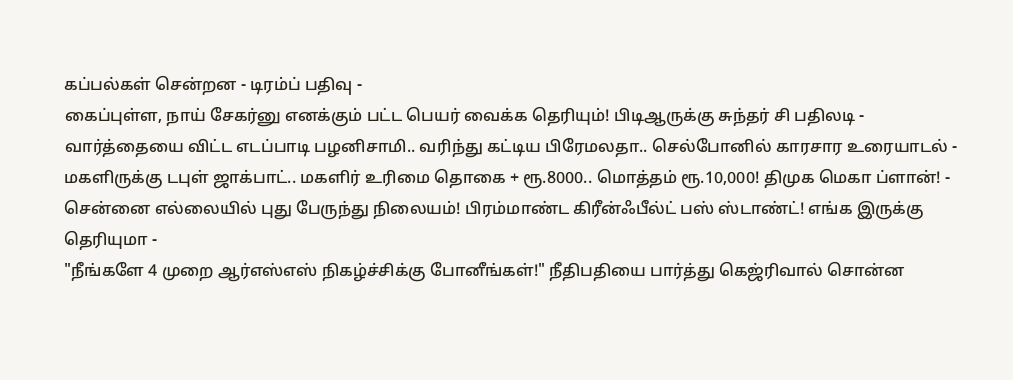கப்பல்கள் சென்றன - டிரம்ப் பதிவு -
கைப்புள்ள, நாய் சேகர்னு எனக்கும் பட்ட பெயர் வைக்க தெரியும்! பிடிஆருக்கு சுந்தர் சி பதிலடி -
வார்த்தையை விட்ட எடப்பாடி பழனிசாமி.. வரிந்து கட்டிய பிரேமலதா.. செல்போனில் காரசார உரையாடல் -
மகளிருக்கு டபுள் ஜாக்பாட்.. மகளிர் உரிமை தொகை + ரூ.8000.. மொத்தம் ரூ.10,000! திமுக மெகா ப்ளான்! -
சென்னை எல்லையில் புது பேருந்து நிலையம்! பிரம்மாண்ட கிரீன்ஃபீல்ட் பஸ் ஸ்டாண்ட்! எங்க இருக்கு தெரியுமா -
"நீங்களே 4 முறை ஆர்எஸ்எஸ் நிகழ்ச்சிக்கு போனீங்கள்!" நீதிபதியை பார்த்து கெஜ்ரிவால் சொன்ன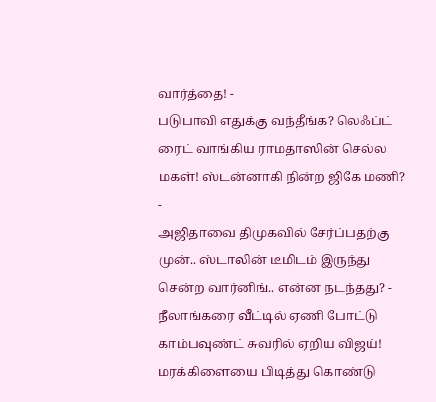வார்த்தை! -
படுபாவி எதுக்கு வந்தீங்க? லெஃப்ட் ரைட் வாங்கிய ராமதாஸின் செல்ல மகள்! ஸ்டன்னாகி நின்ற ஜிகே மணி? -
அஜிதாவை திமுகவில் சேர்ப்பதற்கு முன்.. ஸ்டாலின் டீமிடம் இருந்து சென்ற வார்னிங்.. என்ன நடந்தது? -
நீலாங்கரை வீட்டில் ஏணி போட்டு காம்பவுண்ட் சுவரில் ஏறிய விஜய்! மரக்கிளையை பிடித்து கொண்டு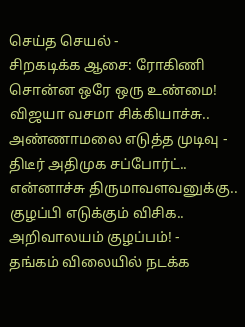செய்த செயல் -
சிறகடிக்க ஆசை: ரோகிணி சொன்ன ஒரே ஒரு உண்மை! விஜயா வசமா சிக்கியாச்சு.. அண்ணாமலை எடுத்த முடிவு -
திடீர் அதிமுக சப்போர்ட்.. என்னாச்சு திருமாவளவனுக்கு.. குழப்பி எடுக்கும் விசிக.. அறிவாலயம் குழப்பம்! -
தங்கம் விலையில் நடக்க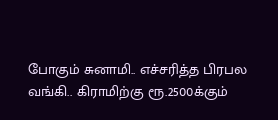போகும் சுனாமி.. எச்சரித்த பிரபல வங்கி.. கிராமிற்கு ரூ.2500க்கும்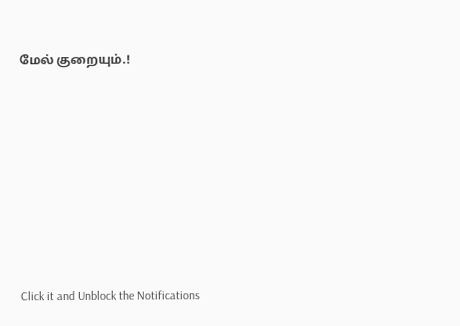மேல் குறையும்.!












Click it and Unblock the Notifications